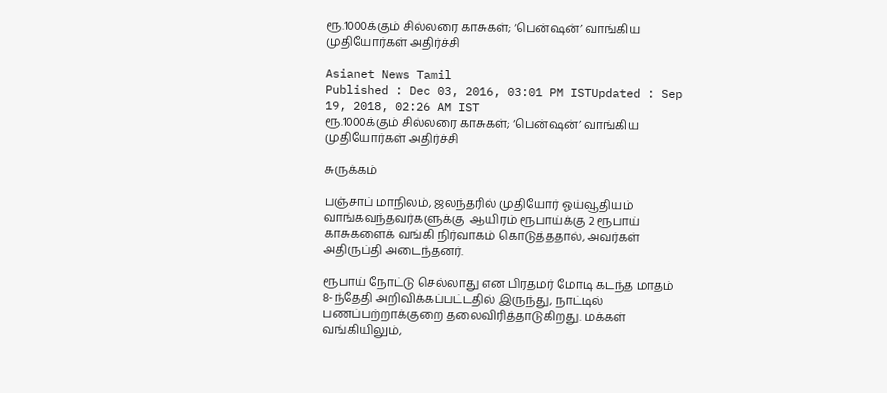ரூ.1000க்கும் சில்லரை காசுகள்; ‘பென்ஷன்’ வாங்கிய முதியோர்கள் அதிர்ச்சி

Asianet News Tamil
Published : Dec 03, 2016, 03:01 PM ISTUpdated : Sep 19, 2018, 02:26 AM IST
ரூ.1000க்கும் சில்லரை காசுகள்; ‘பென்ஷன்’ வாங்கிய முதியோர்கள் அதிர்ச்சி

சுருக்கம்

பஞ்சாப் மாநிலம், ஜலந்தரில் முதியோர் ஓய்வூதியம் வாங்கவந்தவர்களுக்கு  ஆயிரம் ரூபாய்க்கு 2 ரூபாய் காசுகளைக் வங்கி நிர்வாகம் கொடுத்ததால், அவர்கள் அதிருப்தி அடைந்தனர்.

ரூபாய் நோட்டு செல்லாது என பிரதமர் மோடி கடந்த மாதம் 8-ந்தேதி அறிவிக்கப்பட்டதில் இருந்து, நாட்டில் பணப்பற்றாக்குறை தலைவிரித்தாடுகிறது. மக்கள் வங்கியிலும்,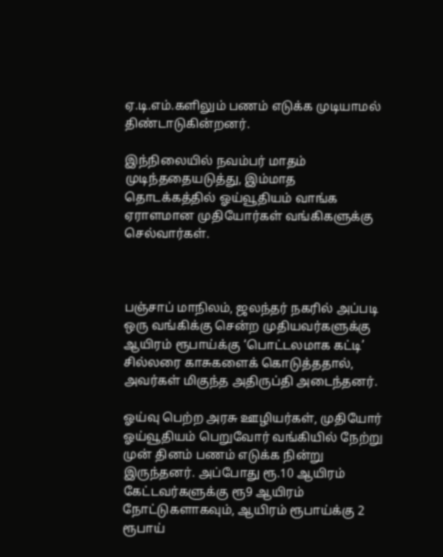ஏ.டி.எம்.களிலும் பணம் எடுக்க முடியாமல் திண்டாடுகின்றனர்.

இந்நிலையில் நவம்பர் மாதம் முடிந்ததையடுத்து, இம்மாத தொடக்கத்தில் ஓய்வூதியம் வாங்க ஏராளமான முதியோர்கள் வங்கிகளுக்கு செல்வார்கள்.



பஞ்சாப் மாநிலம், ஜலந்தர் நகரில் அப்படி ஒரு வங்கிக்கு சென்ற முதியவர்களுக்கு ஆயிரம் ரூபாய்க்கு ‘பொட்டலமாக கட்டி’ சில்லரை காசுகளைக் கொடுத்ததால், அவர்கள் மிகுந்த அதிருப்தி அடைந்தனர்.

ஓய்வு பெற்ற அரசு ஊழியர்கள், முதியோர் ஓய்வூதியம் பெறுவோர் வங்கியில் நேற்று முன் தினம் பணம் எடுக்க நின்று இருந்தனர். அப்போது ரூ.10 ஆயிரம் கேட்டவர்களுக்கு ரூ9 ஆயிரம் நோட்டுகளாகவும், ஆயிரம் ரூபாய்க்கு 2 ரூபாய்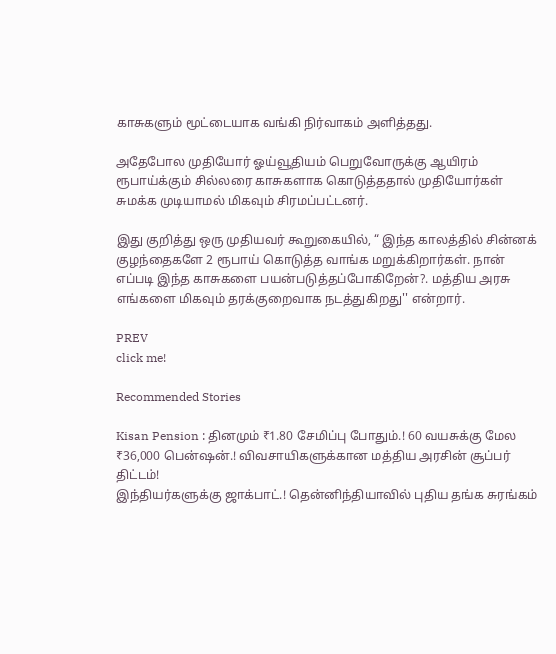காசுகளும் மூட்டையாக வங்கி நிர்வாகம் அளித்தது.

அதேபோல முதியோர் ஓய்வூதியம் பெறுவோருக்கு ஆயிரம் ரூபாய்க்கும் சில்லரை காசுகளாக கொடுத்ததால் முதியோர்கள் சுமக்க முடியாமல் மிகவும் சிரமப்பட்டனர்.

இது குறித்து ஒரு முதியவர் கூறுகையில், “ இந்த காலத்தில் சின்னக் குழந்தைகளே 2 ரூபாய் கொடுத்த வாங்க மறுக்கிறார்கள். நான் எப்படி இந்த காசுகளை பயன்படுத்தப்போகிறேன்?. மத்திய அரசு எங்களை மிகவும் தரக்குறைவாக நடத்துகிறது'' என்றார்.

PREV
click me!

Recommended Stories

Kisan Pension : தினமும் ₹1.80 சேமிப்பு போதும்.! 60 வயசுக்கு மேல ₹36,000 பென்ஷன்.! விவசாயிகளுக்கான மத்திய அரசின் சூப்பர் திட்டம்!
இந்தியர்களுக்கு ஜாக்பாட்.! தென்னிந்தியாவில் புதிய தங்க சுரங்கம்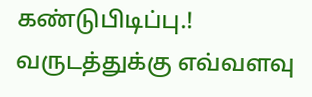கண்டுபிடிப்பு.! வருடத்துக்கு எவ்வளவு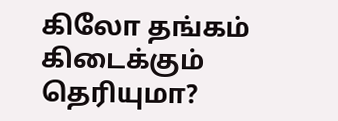கிலோ தங்கம் கிடைக்கும் தெரியுமா?